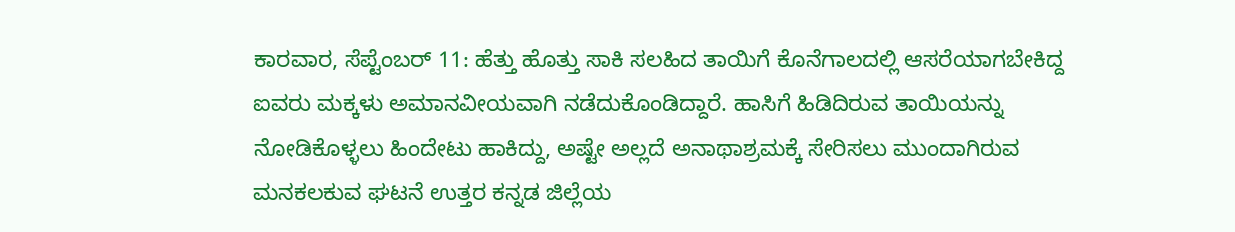ಕಾರವಾರ, ಸೆಪ್ಟೆಂಬರ್ 11: ಹೆತ್ತು ಹೊತ್ತು ಸಾಕಿ ಸಲಹಿದ ತಾಯಿಗೆ ಕೊನೆಗಾಲದಲ್ಲಿ ಆಸರೆಯಾಗಬೇಕಿದ್ದ ಐವರು ಮಕ್ಕಳು ಅಮಾನವೀಯವಾಗಿ ನಡೆದುಕೊಂಡಿದ್ದಾರೆ. ಹಾಸಿಗೆ ಹಿಡಿದಿರುವ ತಾಯಿಯನ್ನು ನೋಡಿಕೊಳ್ಳಲು ಹಿಂದೇಟು ಹಾಕಿದ್ದು, ಅಷ್ಟೇ ಅಲ್ಲದೆ ಅನಾಥಾಶ್ರಮಕ್ಕೆ ಸೇರಿಸಲು ಮುಂದಾಗಿರುವ ಮನಕಲಕುವ ಘಟನೆ ಉತ್ತರ ಕನ್ನಡ ಜಿಲ್ಲೆಯ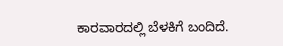ಕಾರವಾರದಲ್ಲಿ ಬೆಳಕಿಗೆ ಬಂದಿದೆ.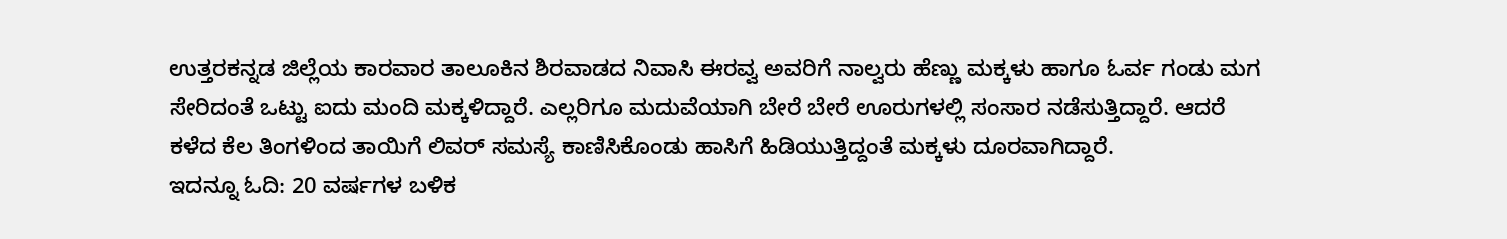ಉತ್ತರಕನ್ನಡ ಜಿಲ್ಲೆಯ ಕಾರವಾರ ತಾಲೂಕಿನ ಶಿರವಾಡದ ನಿವಾಸಿ ಈರವ್ವ ಅವರಿಗೆ ನಾಲ್ವರು ಹೆಣ್ಣು ಮಕ್ಕಳು ಹಾಗೂ ಓರ್ವ ಗಂಡು ಮಗ ಸೇರಿದಂತೆ ಒಟ್ಟು ಐದು ಮಂದಿ ಮಕ್ಕಳಿದ್ದಾರೆ. ಎಲ್ಲರಿಗೂ ಮದುವೆಯಾಗಿ ಬೇರೆ ಬೇರೆ ಊರುಗಳಲ್ಲಿ ಸಂಸಾರ ನಡೆಸುತ್ತಿದ್ದಾರೆ. ಆದರೆ ಕಳೆದ ಕೆಲ ತಿಂಗಳಿಂದ ತಾಯಿಗೆ ಲಿವರ್ ಸಮಸ್ಯೆ ಕಾಣಿಸಿಕೊಂಡು ಹಾಸಿಗೆ ಹಿಡಿಯುತ್ತಿದ್ದಂತೆ ಮಕ್ಕಳು ದೂರವಾಗಿದ್ದಾರೆ.
ಇದನ್ನೂ ಓದಿ: 20 ವರ್ಷಗಳ ಬಳಿಕ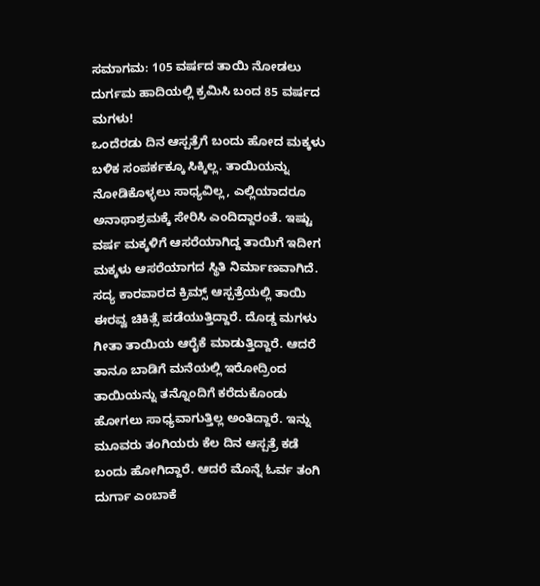ಸಮಾಗಮ: 105 ವರ್ಷದ ತಾಯಿ ನೋಡಲು ದುರ್ಗಮ ಹಾದಿಯಲ್ಲಿ ಕ್ರಮಿಸಿ ಬಂದ 85 ವರ್ಷದ ಮಗಳು!
ಒಂದೆರಡು ದಿನ ಆಸ್ಪತ್ರೆಗೆ ಬಂದು ಹೋದ ಮಕ್ಕಳು ಬಳಿಕ ಸಂಪರ್ಕಕ್ಕೂ ಸಿಕ್ಕಿಲ್ಲ. ತಾಯಿಯನ್ನು ನೋಡಿಕೊಳ್ಳಲು ಸಾಧ್ಯವಿಲ್ಲ, ಎಲ್ಲಿಯಾದರೂ ಅನಾಥಾಶ್ರಮಕ್ಕೆ ಸೇರಿಸಿ ಎಂದಿದ್ದಾರಂತೆ. ಇಷ್ಟು ವರ್ಷ ಮಕ್ಕಳಿಗೆ ಆಸರೆಯಾಗಿದ್ದ ತಾಯಿಗೆ ಇದೀಗ ಮಕ್ಕಳು ಆಸರೆಯಾಗದ ಸ್ಥಿತಿ ನಿರ್ಮಾಣವಾಗಿದೆ.
ಸದ್ಯ ಕಾರವಾರದ ಕ್ರಿಮ್ಸ್ ಆಸ್ಪತ್ರೆಯಲ್ಲಿ ತಾಯಿ ಈರವ್ವ ಚಿಕಿತ್ಸೆ ಪಡೆಯುತ್ತಿದ್ದಾರೆ. ದೊಡ್ಡ ಮಗಳು ಗೀತಾ ತಾಯಿಯ ಆರೈಕೆ ಮಾಡುತ್ತಿದ್ದಾರೆ. ಆದರೆ ತಾನೂ ಬಾಡಿಗೆ ಮನೆಯಲ್ಲಿ ಇರೋದ್ರಿಂದ ತಾಯಿಯನ್ನು ತನ್ನೊಂದಿಗೆ ಕರೆದುಕೊಂಡು ಹೋಗಲು ಸಾಧ್ಯವಾಗುತ್ತಿಲ್ಲ ಅಂತಿದ್ದಾರೆ. ಇನ್ನು ಮೂವರು ತಂಗಿಯರು ಕೆಲ ದಿನ ಆಸ್ಪತ್ರೆ ಕಡೆ ಬಂದು ಹೋಗಿದ್ದಾರೆ. ಆದರೆ ಮೊನ್ನೆ ಓರ್ವ ತಂಗಿ ದುರ್ಗಾ ಎಂಬಾಕೆ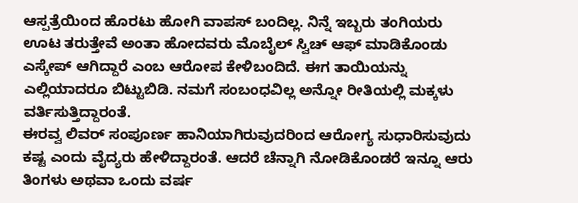ಆಸ್ಪತ್ರೆಯಿಂದ ಹೊರಟು ಹೋಗಿ ವಾಪಸ್ ಬಂದಿಲ್ಲ. ನಿನ್ನೆ ಇಬ್ಬರು ತಂಗಿಯರು ಊಟ ತರುತ್ತೇವೆ ಅಂತಾ ಹೋದವರು ಮೊಬೈಲ್ ಸ್ವಿಚ್ ಆಫ್ ಮಾಡಿಕೊಂಡು ಎಸ್ಕೇಪ್ ಆಗಿದ್ದಾರೆ ಎಂಬ ಆರೋಪ ಕೇಳಿಬಂದಿದೆ. ಈಗ ತಾಯಿಯನ್ನು ಎಲ್ಲಿಯಾದರೂ ಬಿಟ್ಟುಬಿಡಿ. ನಮಗೆ ಸಂಬಂಧವಿಲ್ಲ ಅನ್ನೋ ರೀತಿಯಲ್ಲಿ ಮಕ್ಕಳು ವರ್ತಿಸುತ್ತಿದ್ದಾರಂತೆ.
ಈರವ್ವ ಲಿವರ್ ಸಂಪೂರ್ಣ ಹಾನಿಯಾಗಿರುವುದರಿಂದ ಆರೋಗ್ಯ ಸುಧಾರಿಸುವುದು ಕಷ್ಟ ಎಂದು ವೈದ್ಯರು ಹೇಳಿದ್ದಾರಂತೆ. ಆದರೆ ಚೆನ್ನಾಗಿ ನೋಡಿಕೊಂಡರೆ ಇನ್ನೂ ಆರು ತಿಂಗಳು ಅಥವಾ ಒಂದು ವರ್ಷ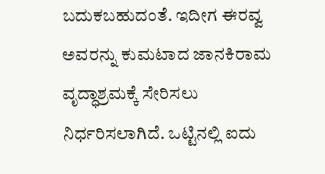ಬದುಕಬಹುದಂತೆ. ಇದೀಗ ಈರವ್ವ ಅವರನ್ನು ಕುಮಟಾದ ಜಾನಕಿರಾಮ ವೃದ್ಧಾಶ್ರಮಕ್ಕೆ ಸೇರಿಸಲು ನಿರ್ಧರಿಸಲಾಗಿದೆ. ಒಟ್ಟಿನಲ್ಲಿ ಐದು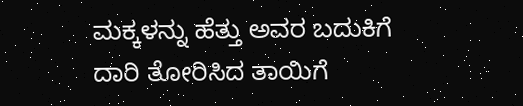ಮಕ್ಕಳನ್ನು ಹೆತ್ತು ಅವರ ಬದುಕಿಗೆ ದಾರಿ ತೋರಿಸಿದ ತಾಯಿಗೆ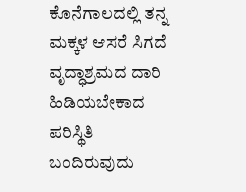ಕೊನೆಗಾಲದಲ್ಲಿ ತನ್ನ ಮಕ್ಕಳ ಆಸರೆ ಸಿಗದೆ ವೃದ್ಧಾಶ್ರಮದ ದಾರಿ ಹಿಡಿಯಬೇಕಾದ ಪರಿಸ್ಥಿತಿ ಬಂದಿರುವುದು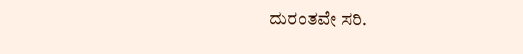ದುರಂತವೇ ಸರಿ.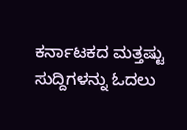ಕರ್ನಾಟಕದ ಮತ್ತಷ್ಟು ಸುದ್ದಿಗಳನ್ನು ಓದಲು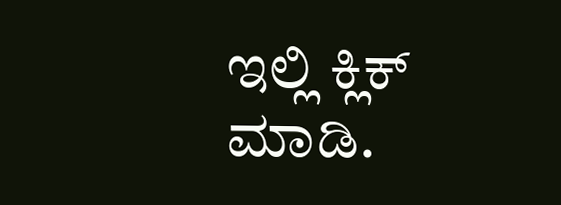ಇಲ್ಲಿ ಕ್ಲಿಕ್ ಮಾಡಿ.